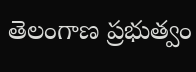తెలంగాణ ప్రభుత్వం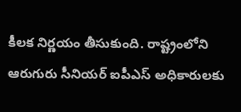కీలక నిర్ణయం తీసుకుంది. రాష్ట్రంలోని ఆరుగురు సీనియర్ ఐపీఎస్ అధికారులకు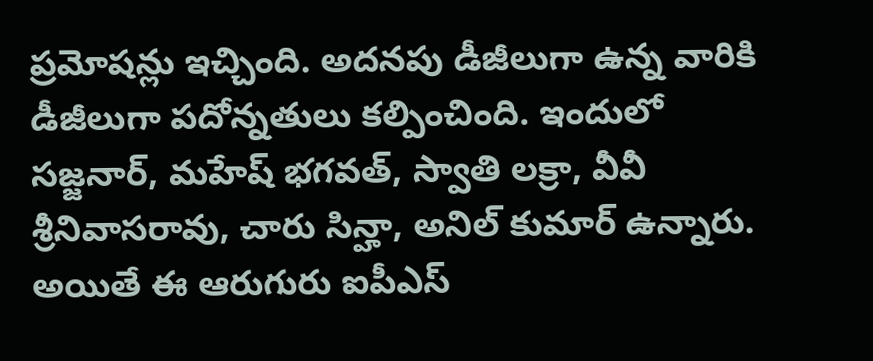ప్రమోషన్లు ఇచ్చింది. అదనపు డీజీలుగా ఉన్న వారికి డీజీలుగా పదోన్నతులు కల్పించింది. ఇందులో సజ్జనార్, మహేష్ భగవత్, స్వాతి లక్రా, వీవీ శ్రీనివాసరావు, చారు సిన్హా, అనిల్ కుమార్ ఉన్నారు. అయితే ఈ ఆరుగురు ఐపీఎస్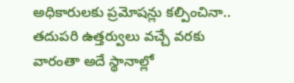అధికారులకు ప్రమోషన్లు కల్పించినా.. తదుపరి ఉత్తర్వులు వచ్చే వరకు వారంతా అదే స్థానాల్లో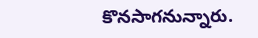కొనసాగనున్నారు.